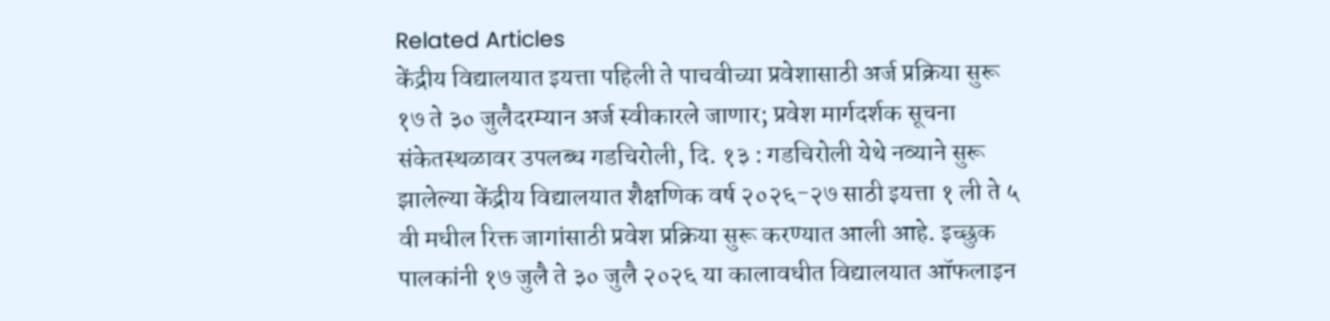Related Articles
केंद्रीय विद्यालयात इयत्ता पहिली ते पाचवीच्या प्रवेशासाठी अर्ज प्रक्रिया सुरू
१७ ते ३० जुलैदरम्यान अर्ज स्वीकारले जाणार; प्रवेश मार्गदर्शक सूचना संकेतस्थळावर उपलब्ध गडचिरोली, दि. १३ : गडचिरोली येथे नव्याने सुरू झालेल्या केंद्रीय विद्यालयात शैक्षणिक वर्ष २०२६-२७ साठी इयत्ता १ ली ते ५ वी मधील रिक्त जागांसाठी प्रवेश प्रक्रिया सुरू करण्यात आली आहे. इच्छुक पालकांनी १७ जुलै ते ३० जुलै २०२६ या कालावधीत विद्यालयात ऑफलाइन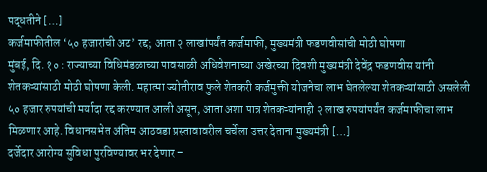पद्धतीने […]
कर्जमाफीतील ‘५० हजारांची अट’ रद्द; आता २ लाखांपर्यंत कर्जमाफी, मुख्यमंत्री फडणवीसांची मोठी घोषणा
मुंबई, दि. १० : राज्याच्या विधिमंडळाच्या पावसाळी अधिवेशनाच्या अखेरच्या दिवशी मुख्यमंत्री देवेंद्र फडणवीस यांनी शेतकऱ्यांसाठी मोठी घोषणा केली. महात्मा ज्योतीराव फुले शेतकरी कर्जमुक्ती योजनेचा लाभ घेतलेल्या शेतकऱ्यांसाठी असलेली ५० हजार रुपयांची मर्यादा रद्द करण्यात आली असून, आता अशा पात्र शेतकऱ्यांनाही २ लाख रुपयांपर्यंत कर्जमाफीचा लाभ मिळणार आहे. विधानसभेत अंतिम आठवडा प्रस्तावावरील चर्चेला उत्तर देताना मुख्यमंत्री […]
दर्जेदार आरोग्य सुविधा पुरविण्यावर भर देणार –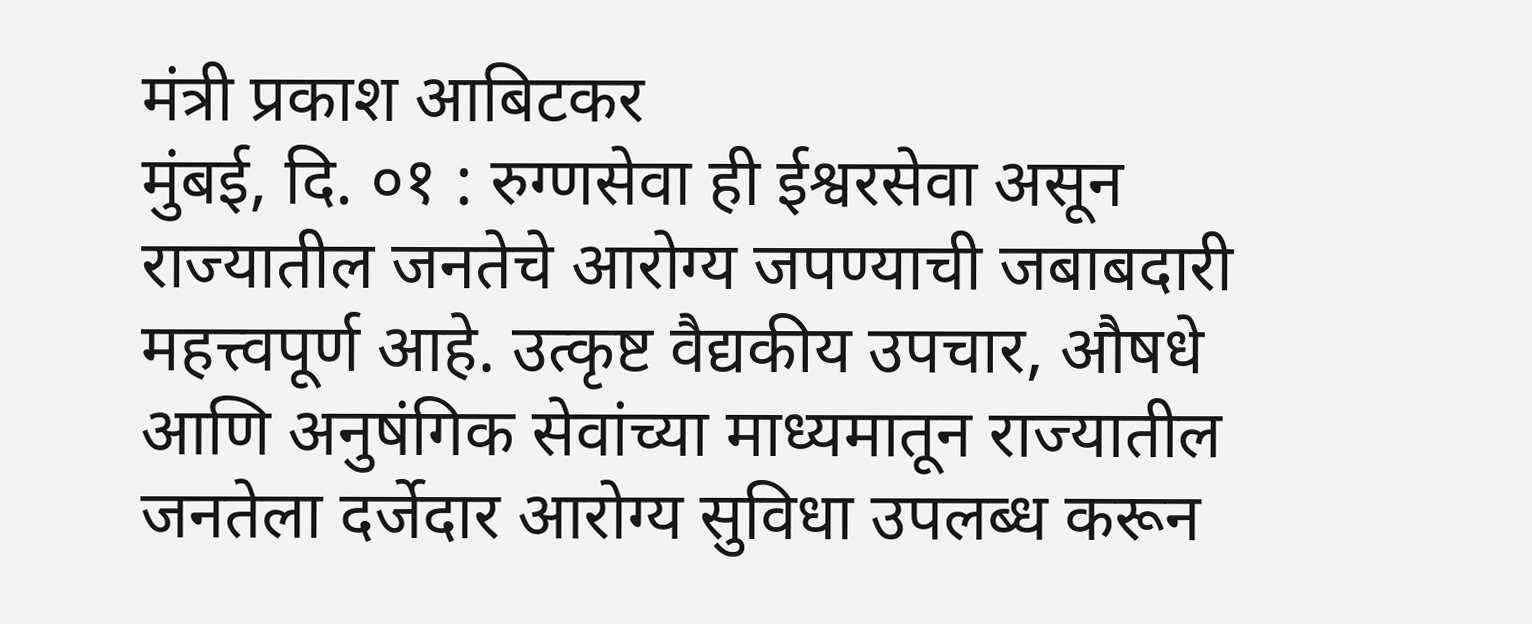मंत्री प्रकाश आबिटकर
मुंबई, दि. ०१ : रुग्णसेवा ही ईश्वरसेवा असून राज्यातील जनतेचे आरोग्य जपण्याची जबाबदारी महत्त्वपूर्ण आहे. उत्कृष्ट वैद्यकीय उपचार, औषधे आणि अनुषंगिक सेवांच्या माध्यमातून राज्यातील जनतेला दर्जेदार आरोग्य सुविधा उपलब्ध करून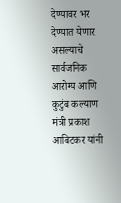देण्यावर भर देण्यात येणार असल्याचे सार्वजनिक आरोग्य आणि कुटुंब कल्याण मंत्री प्रकाश आबिटकर यांनी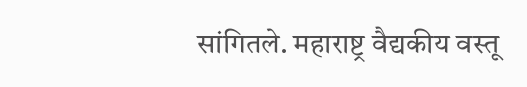सांगितले. महाराष्ट्र वैद्यकीय वस्तू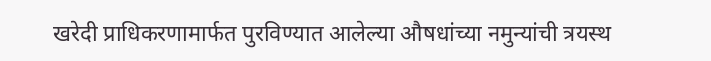खरेदी प्राधिकरणामार्फत पुरविण्यात आलेल्या औषधांच्या नमुन्यांची त्रयस्थ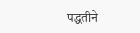पद्धतीने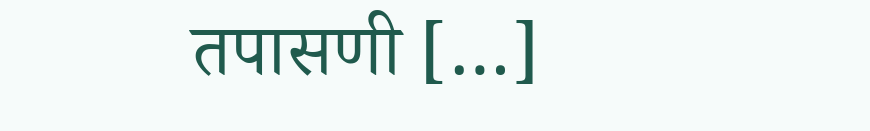तपासणी […]